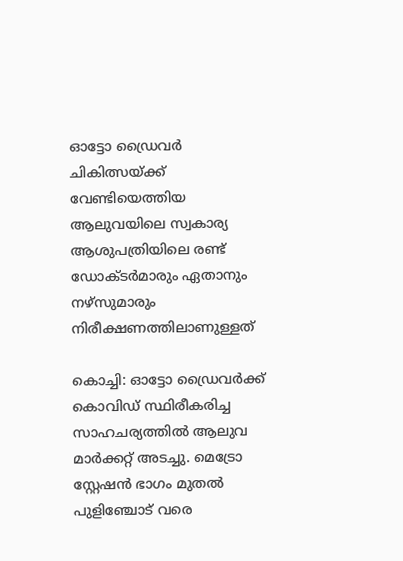ഓട്ടോ ഡ്രൈവർ ചികിത്സയ്ക്ക് വേണ്ടിയെത്തിയ ആലുവയിലെ സ്വകാര്യ ആശുപത്രിയിലെ രണ്ട് ഡോക്ടർമാരും ഏതാനും നഴ്സുമാരും നിരീക്ഷണത്തിലാണുള്ളത്

കൊച്ചി: ഓട്ടോ ഡ്രൈവർക്ക് കൊവിഡ് സ്ഥിരീകരിച്ച സാഹചര്യത്തിൽ ആലുവ മാർക്കറ്റ്‌ അടച്ചു. മെട്രോ സ്റ്റേഷൻ ഭാഗം മുതൽ പുളിഞ്ചോട് വരെ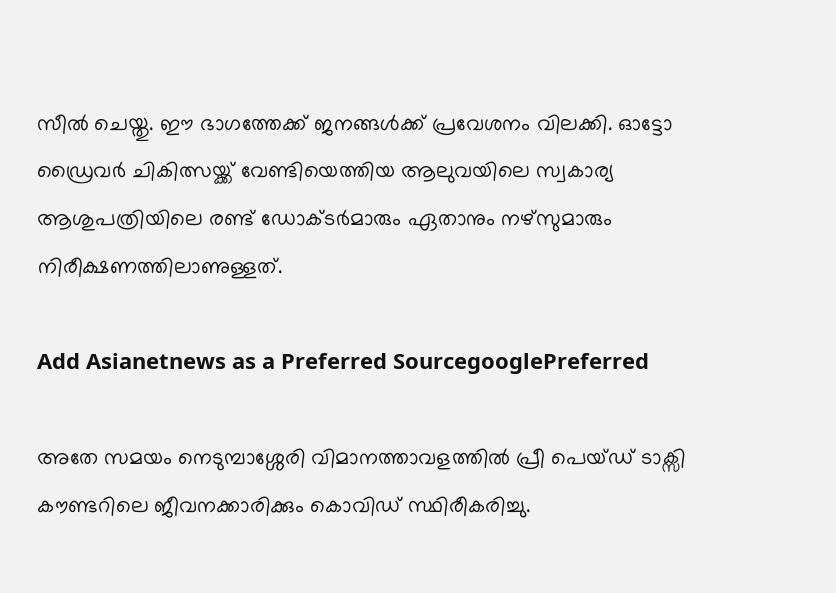സീൽ ചെയ്തു. ഈ ഭാഗത്തേക്ക് ജനങ്ങള്‍ക്ക് പ്രവേശനം വിലക്കി. ഓട്ടോ ഡ്രൈവർ ചികിത്സയ്ക്ക് വേണ്ടിയെത്തിയ ആലുവയിലെ സ്വകാര്യ ആശുപത്രിയിലെ രണ്ട് ഡോക്ടർമാരും ഏതാനും നഴ്സുമാരും നിരീക്ഷണത്തിലാണുള്ളത്.

Add Asianetnews as a Preferred SourcegooglePreferred

അതേ സമയം നെടുമ്പാശ്ശേരി വിമാനത്താവളത്തിൽ പ്രീ പെയ്ഡ് ടാക്സി കൗണ്ടറിലെ ജീവനക്കാരിക്കും കൊവിഡ് സ്ഥിരീകരിച്ചു.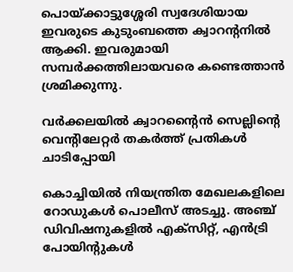പൊയ്ക്കാട്ടുശ്ശേരി സ്വദേശിയായ ഇവരുടെ കുടുംബത്തെ ക്വാറന്റനിൽ ആക്കി. ഇവരുമായി സമ്പര്‍ക്കത്തിലായവരെ കണ്ടെത്താൻ ശ്രമിക്കുന്നു.

വര്‍ക്കലയില്‍ ക്വാറന്‍റൈന്‍ സെല്ലിന്‍റെ വെന്‍റിലേറ്റര്‍ തകര്‍ത്ത് പ്രതികള്‍ ചാടിപ്പോയി

കൊച്ചിയില്‍ നിയന്ത്രിത മേഖലകളിലെ റോഡുകള്‍ പൊലീസ് അടച്ചു. അഞ്ച് ഡിവിഷനുകളില്‍ എക്സിറ്റ്, എന്‍ട്രി പോയിന്‍റുകള്‍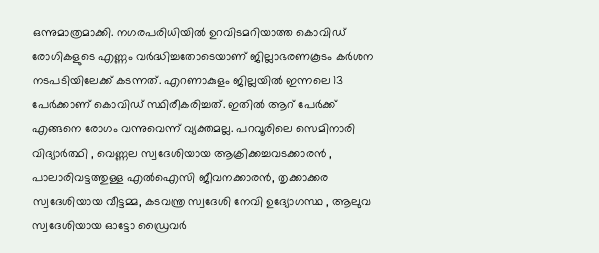ഒന്നുമാത്രമാക്കി. നഗരപരിധിയിൽ ഉറവിടമറിയാത്ത കൊവിഡ് രോഗികളുടെ എണ്ണം വർദ്ധിച്ചതോടെയാണ് ജില്ലാഭരണകൂടം കര്‍ശന നടപടിയിലേക്ക് കടന്നത്. എറണാകുളം ജില്ലയിൽ ഇന്നലെ 13 പേർക്കാണ് കൊവിഡ് സ്ഥിരീകരിച്ചത്. ഇതിൽ ആറ് പേർക്ക് എങ്ങനെ രോഗം വന്നുവെന്ന് വ്യക്തമല്ല. പറവൂരിലെ സെമിനാരി വിദ്യാർത്ഥി , വെണ്ണല സ്വദേശിയായ ആക്രിക്കച്ചവടക്കാരൻ , പാലാരിവട്ടത്തുള്ള എൽഐസി ജീവനക്കാരൻ, തൃക്കാക്കര സ്വദേശിയായ വീട്ടമ്മ, കടവന്ത്ര സ്വദേശി നേവി ഉദ്യോഗസ്ഥ , ആലുവ സ്വദേശിയായ ഓട്ടോ ഡ്രൈവർ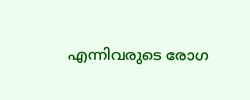എന്നിവരുടെ രോഗ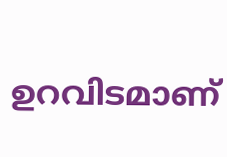ഉറവിടമാണ്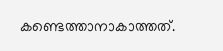കണ്ടെത്താനാകാത്തത്.